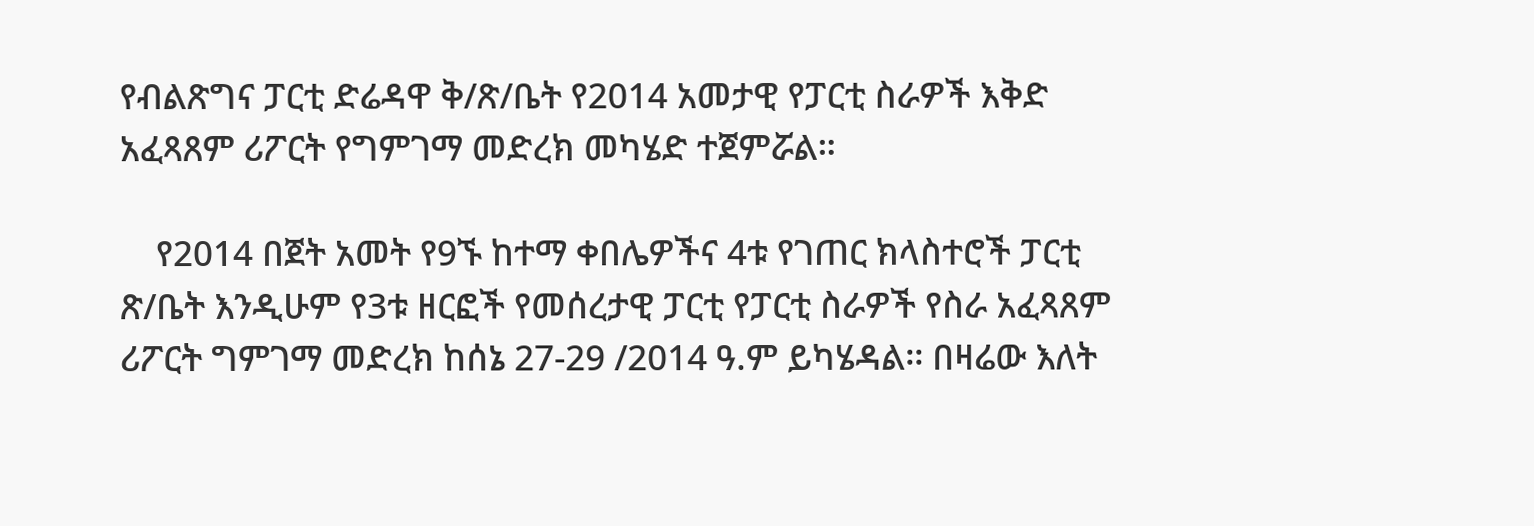የብልጽግና ፓርቲ ድሬዳዋ ቅ/ጽ/ቤት የ2014 አመታዊ የፓርቲ ስራዎች እቅድ አፈጻጸም ሪፖርት የግምገማ መድረክ መካሄድ ተጀምሯል።

    የ2014 በጀት አመት የ9ኙ ከተማ ቀበሌዎችና 4ቱ የገጠር ክላስተሮች ፓርቲ ጽ/ቤት እንዲሁም የ3ቱ ዘርፎች የመሰረታዊ ፓርቲ የፓርቲ ስራዎች የስራ አፈጻጸም ሪፖርት ግምገማ መድረክ ከሰኔ 27-29 /2014 ዓ.ም ይካሄዳል፡፡ በዛሬው እለት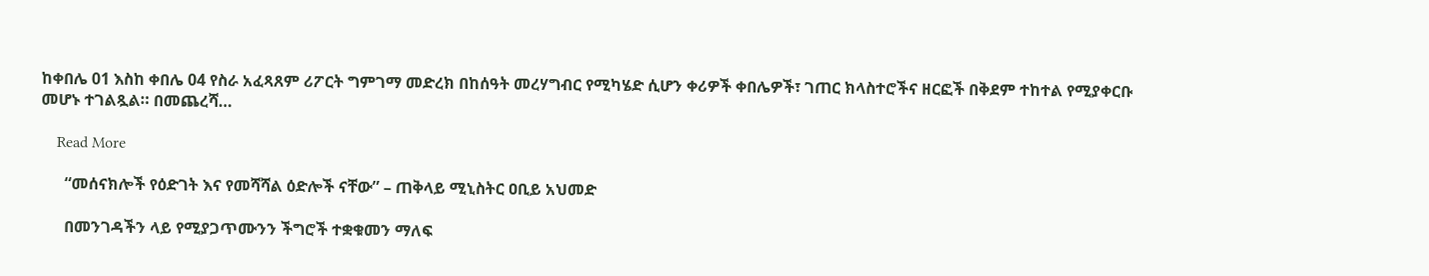ከቀበሌ 01 እስከ ቀበሌ 04 የስራ አፈጻጸም ሪፖርት ግምገማ መድረክ በከሰዓት መረሃግብር የሚካሄድ ሲሆን ቀሪዎች ቀበሌዎች፣ ገጠር ክላስተሮችና ዘርፎች በቅደም ተከተል የሚያቀርቡ መሆኑ ተገልጿል። በመጨረሻ…

    Read More

      “መሰናክሎች የዕድገት እና የመሻሻል ዕድሎች ናቸው” – ጠቅላይ ሚኒስትር ዐቢይ አህመድ

      በመንገዳችን ላይ የሚያጋጥሙንን ችግሮች ተቋቁመን ማለፍ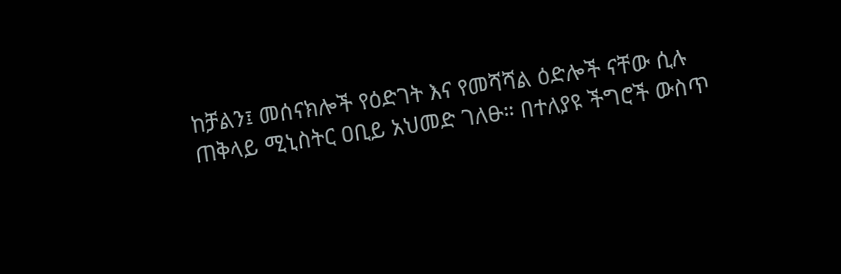ከቻልን፤ መሰናክሎች የዕድገት እና የመሻሻል ዕድሎች ናቸው ሲሉ ጠቅላይ ሚኒስትር ዐቢይ አህመድ ገለፁ። በተለያዩ ችግሮች ውስጥ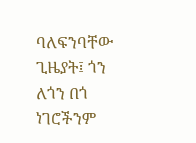ባለፍንባቸው ጊዜያት፤ ጎን ለጎን በጎ ነገሮችንም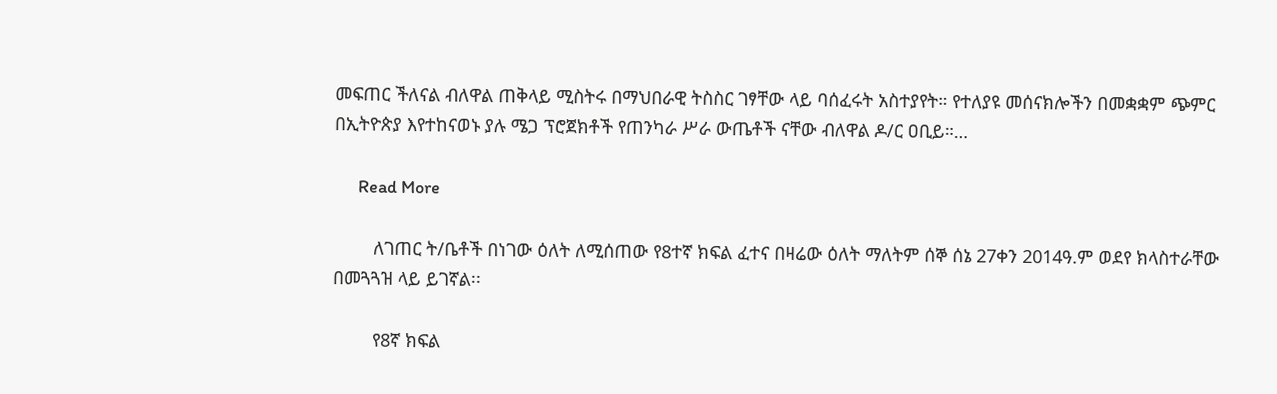መፍጠር ችለናል ብለዋል ጠቅላይ ሚስትሩ በማህበራዊ ትስስር ገፃቸው ላይ ባሰፈሩት አስተያየት። የተለያዩ መሰናክሎችን በመቋቋም ጭምር በኢትዮጵያ እየተከናወኑ ያሉ ሜጋ ፕሮጀክቶች የጠንካራ ሥራ ውጤቶች ናቸው ብለዋል ዶ/ር ዐቢይ።…

      Read More

        ለገጠር ት/ቤቶች በነገው ዕለት ለሚሰጠው የ8ተኛ ክፍል ፈተና በዛሬው ዕለት ማለትም ሰኞ ሰኔ 27ቀን 2014ዓ.ም ወደየ ክላስተራቸው በመጓጓዝ ላይ ይገኛል፡፡

        የ8ኛ ክፍል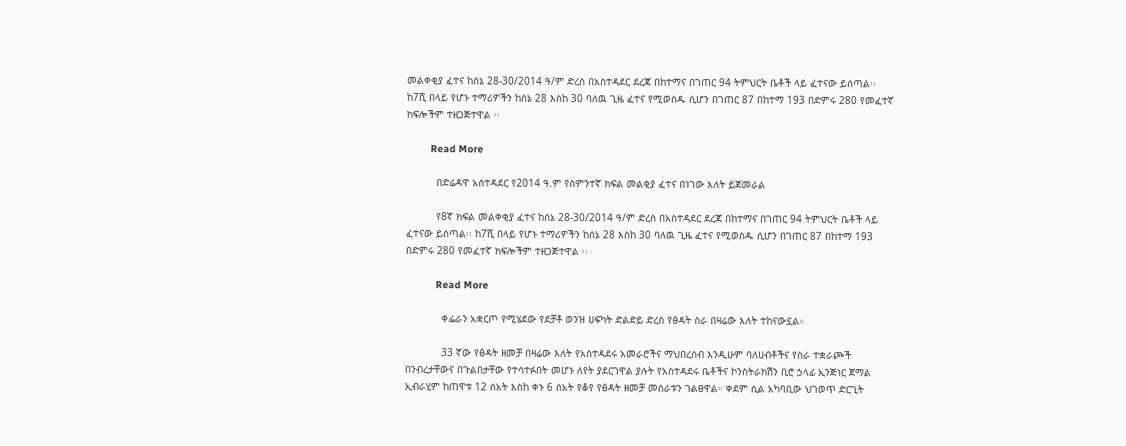መልቀቂያ ፈተና ከሰኔ 28-30/2014 ዓ/ም ድረስ በአስተዳደር ደረጃ በከተማና በገጠር 94 ትምህርት ቤቶች ላይ ፈተናው ይሰጣል፡፡ ከ7ሺ በላይ የሆኑ ተማሪዎችን ከሰኔ 28 እስከ 30 ባለዉ ጊዜ ፈተና የሚወስዱ ሲሆን በገጠር 87 በከተማ 193 በድምሩ 280 የመፈተኛ ክፍሎችም ተዘጋጅተዋል ፡፡

        Read More

          በድሬዳዋ አሰተዳደር የ2014 ዓ.ም የስምንተኛ ክፍል መልቂያ ፈተና በነገው እለት ይጀመራል

          የ8ኛ ክፍል መልቀቂያ ፈተና ከሰኔ 28-30/2014 ዓ/ም ድረስ በአስተዳደር ደረጃ በከተማና በገጠር 94 ትምህርት ቤቶች ላይ ፈተናው ይሰጣል፡፡ ከ7ሺ በላይ የሆኑ ተማሪዎችን ከሰኔ 28 እስከ 30 ባለዉ ጊዜ ፈተና የሚወስዱ ሲሆን በገጠር 87 በከተማ 193 በድምሩ 280 የመፈተኛ ክፍሎችም ተዘጋጅተዋል ፡፡

          Read More

            ቀፌራን አቋርጦ የሚሄደው የደቻቶ ወንዝ ሀፍካት ድልድይ ድረስ የፅዳት ስራ በዛሬው እለት ተከናውኗል።

            33 ኛው የፅዳት ዘመቻ በዛሬው እለት የአስተዳደሩ አመራሮችና ማህበረሰብ እንዲሁም ባለሀብቶችና የስራ ተቋራጮች በንብረታቸውና በጉልበታቸው የተሳተፉበት መሆኑ ለየት ያደርገዋል ያሉት የአስተዳደሩ ቤቶችና ኮንስትራክሽን ቢሮ ኃላፊ ኢንጅነር ጀማል ኢብራሂም ከጠዋቱ 12 ሰአት እስከ ቀኑ 6 ሰአት የቆየ የፅዳት ዘመቻ መሰራቱን ገልፀዋል። ቀደም ሲል አካባቢው ህገወጥ ድርጊት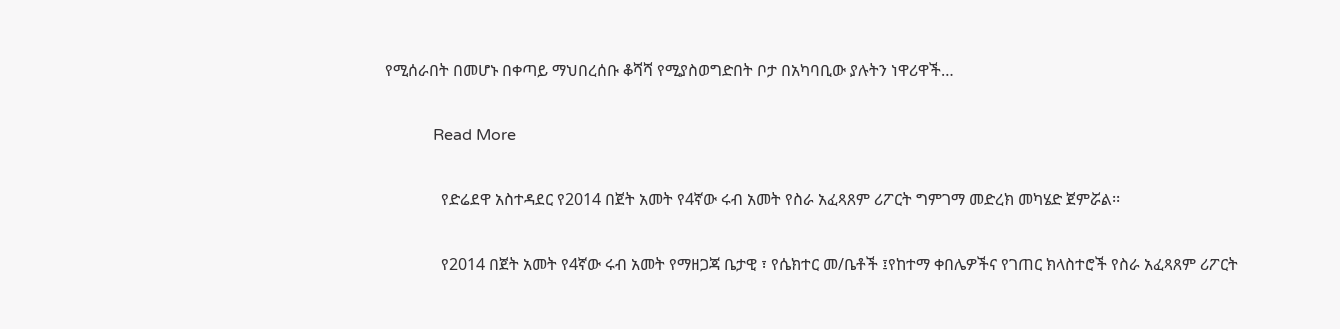የሚሰራበት በመሆኑ በቀጣይ ማህበረሰቡ ቆሻሻ የሚያስወግድበት ቦታ በአካባቢው ያሉትን ነዋሪዋች…

            Read More

              የድሬደዋ አስተዳደር የ2014 በጀት አመት የ4ኛው ሩብ አመት የስራ አፈጻጸም ሪፖርት ግምገማ መድረክ መካሄድ ጀምሯል፡፡

              የ2014 በጀት አመት የ4ኛው ሩብ አመት የማዘጋጃ ቤታዊ ፣ የሴክተር መ/ቤቶች ፤የከተማ ቀበሌዎችና የገጠር ክላስተሮች የስራ አፈጻጸም ሪፖርት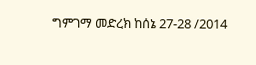ግምገማ መድረክ ከሰኔ 27-28 /2014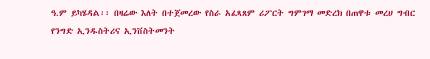ዓ.ም ይካሄዳል፡፡ በዛሬው እለት በተጀመረው የስራ አፈጻጸም ሪፖርት ግምገማ መድረክ በጠዋቱ መረሀ ግብር የንግድ ኢንዱስትሪና ኢንቨስትመንት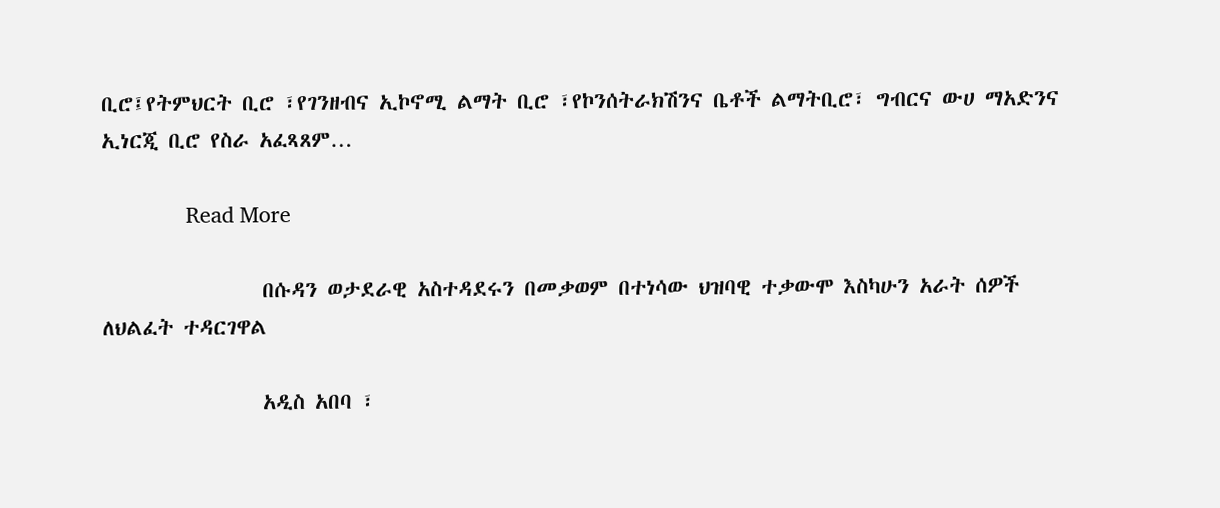ቢሮ፤የትምህርት ቢሮ ፣የገንዘብና ኢኮኖሚ ልማት ቢሮ ፣የኮንሰትራክሽንና ቤቶች ልማትቢሮ፣ ግብርና ውሀ ማአድንና ኢነርጂ ቢሮ የስራ አፈጻጸም…

              Read More

                በሱዳን ወታደራዊ አስተዳደሩን በመቃወም በተነሳው ህዝባዊ ተቃውሞ እስካሁን አራት ሰዎች ለህልፈት ተዳርገዋል

                አዲስ አበባ ፣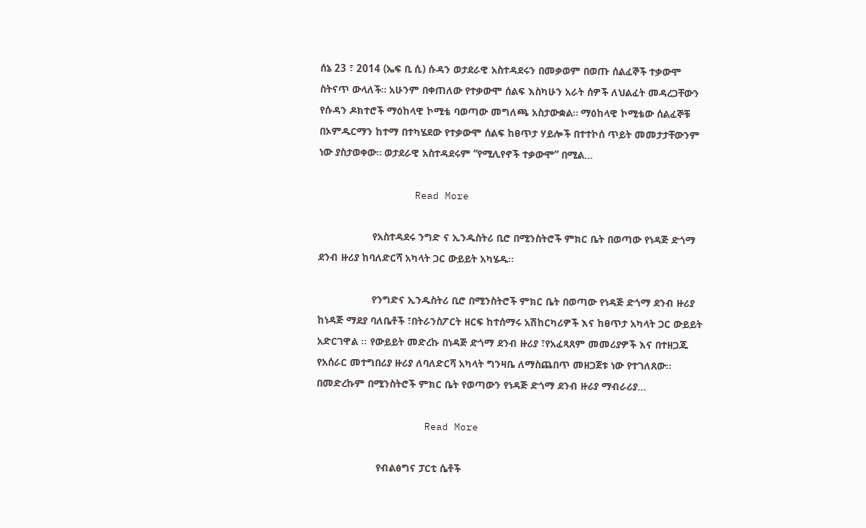ሰኔ 23 ፣ 2014 (ኤፍ ቢ ሲ) ሱዳን ወታደራዊ አስተዳደሩን በመቃወም በወጡ ሰልፈኞች ተቃውሞ ስትናጥ ውላለች። አሁንም በቀጠለው የተቃውሞ ሰልፍ እስካሁን አራት ሰዎች ለህልፈት መዳረጋቸውን የሱዳን ዶክተሮች ማዕከላዊ ኮሚቴ ባወጣው መግለጫ አስታውቋል። ማዕከላዊ ኮሚቴው ሰልፈኞቹ በኦምዱርማን ከተማ በተካሄደው የተቃውሞ ሰልፍ ከፀጥታ ሃይሎች በተተኮሰ ጥይት መመታታቸውንም ነው ያስታወቀው። ወታደራዊ አስተዳደሩም “የሚሊየኖች ተቃውሞ” በሚል…

                Read More

                  የአስተዳደሩ ንግድ ና ኢንዱስትሪ ቢሮ በሚንስትሮች ምክር ቤት በወጣው የነዳጅ ድጎማ ደንብ ዙሪያ ከባለድርሻ አካላት ጋር ውይይት አካሄዱ፡፡

                  የንግድና ኢንዱስትሪ ቢሮ በሚንስትሮች ምክር ቤት በወጣው የነዳጅ ድጎማ ደንብ ዙሪያ ከነዳጅ ማደያ ባለቤቶች ፣በትራንስፖርት ዘርፍ ከተሰማሩ አሽከርካሪዎች እና ከፀጥታ አካላት ጋር ውይይት አድርገዋል ፡፡ የውይይት መድረኩ በነዳጅ ድጎማ ደንብ ዙሪያ ፣የአፈጻጸም መመሪያዎች እና በተዘጋጁ የአሰራር መተግበሪያ ዙሪያ ለባለድርሻ አካላት ግንዛቤ ለማስጨበጥ መዘጋጀቱ ነው የተገለጸው፡፡ በመድረኩም በሚንስትሮች ምክር ቤት የወጣውን የነዳጅ ድጎማ ደንብ ዙሪያ ማብራሪያ…

                  Read More

                    የብልፅግና ፓርቲ ሴቶች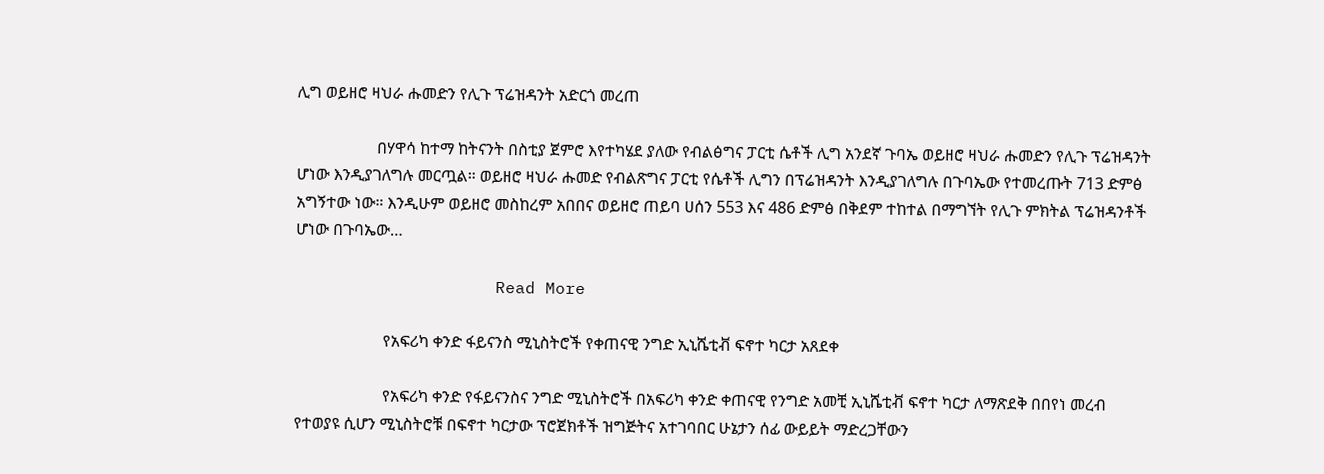ሊግ ወይዘሮ ዛህራ ሑመድን የሊጉ ፕሬዝዳንት አድርጎ መረጠ

                    በሃዋሳ ከተማ ከትናንት በስቲያ ጀምሮ እየተካሄደ ያለው የብልፅግና ፓርቲ ሴቶች ሊግ አንደኛ ጉባኤ ወይዘሮ ዛህራ ሑመድን የሊጉ ፕሬዝዳንት ሆነው እንዲያገለግሉ መርጧል። ወይዘሮ ዛህራ ሑመድ የብልጽግና ፓርቲ የሴቶች ሊግን በፕሬዝዳንት እንዲያገለግሉ በጉባኤው የተመረጡት 713 ድምፅ አግኝተው ነው። እንዲሁም ወይዘሮ መስከረም አበበና ወይዘሮ ጠይባ ሀሰን 553 እና 486 ድምፅ በቅደም ተከተል በማግኘት የሊጉ ምክትል ፕሬዝዳንቶች ሆነው በጉባኤው…

                    Read More

                      የአፍሪካ ቀንድ ፋይናንስ ሚኒስትሮች የቀጠናዊ ንግድ ኢኒሼቲቭ ፍኖተ ካርታ አጸደቀ

                      የአፍሪካ ቀንድ የፋይናንስና ንግድ ሚኒስትሮች በአፍሪካ ቀንድ ቀጠናዊ የንግድ አመቺ ኢኒሼቲቭ ፍኖተ ካርታ ለማጽደቅ በበየነ መረብ የተወያዩ ሲሆን ሚኒስትሮቹ በፍኖተ ካርታው ፕሮጀክቶች ዝግጅትና አተገባበር ሁኔታን ሰፊ ውይይት ማድረጋቸውን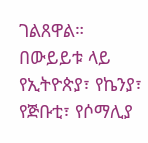ገልጸዋል። በውይይቱ ላይ የኢትዮጵያ፣ የኬንያ፣ የጅቡቲ፣ የሶማሊያ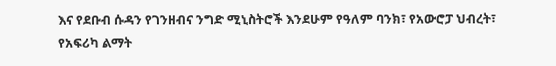እና የደቡብ ሱዳን የገንዘብና ንግድ ሚኒስትሮች እንደሁም የዓለም ባንክ፣ የአውሮፓ ህብረት፣ የአፍሪካ ልማት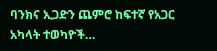ባንክና ኢጋድን ጨምሮ ከፍተኛ የአጋር አካላት ተወካዮች…